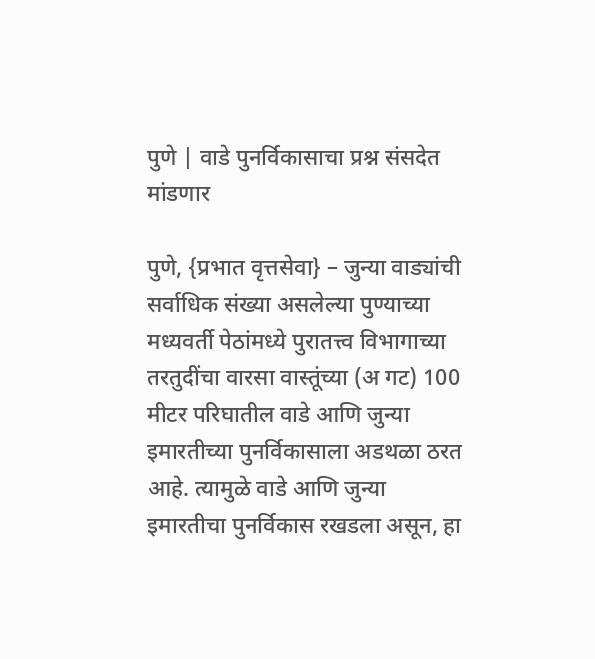पुणे | वाडे पुनर्विकासाचा प्रश्न संसदेत मांडणार

पुणे, {प्रभात वृत्तसेवा} – जुन्या वाड्यांची सर्वाधिक संख्या असलेल्या पुण्याच्या मध्यवर्ती पेठांमध्ये पुरातत्त्व विभागाच्या तरतुदींचा वारसा वास्तूंच्या (अ गट) 100 मीटर परिघातील वाडे आणि जुन्या इमारतीच्या पुनर्विकासाला अडथळा ठरत आहे. त्यामुळे वाडे आणि जुन्या इमारतीचा पुनर्विकास रखडला असून, हा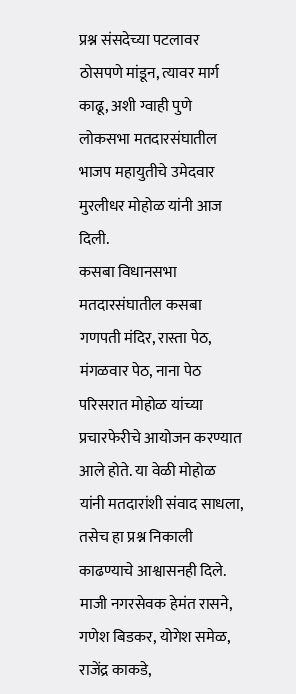प्रश्न संसदेच्या पटलावर ठोसपणे मांडून, त्यावर मार्ग काढू, अशी ग्वाही पुणे लोकसभा मतदारसंघातील भाजप महायुतीचे उमेदवार मुरलीधर मोहोळ यांनी आज दिली.
कसबा विधानसभा मतदारसंघातील कसबा गणपती मंदिर, रास्ता पेठ, मंगळवार पेठ, नाना पेठ परिसरात मोहोळ यांच्या प्रचारफेरीचे आयोजन करण्यात आले होते. या वेळी मोहोळ यांनी मतदारांशी संवाद साधला, तसेच हा प्रश्न निकाली काढण्याचे आश्वासनही दिले. माजी नगरसेवक हेमंत रासने, गणेश बिडकर, योगेश समेळ, राजेंद्र काकडे,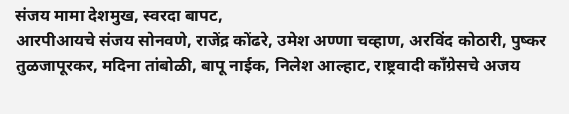संजय मामा देशमुख, स्वरदा बापट,
आरपीआयचे संजय सोनवणे, राजेंद्र कोंढरे, उमेश अण्णा चव्हाण, अरविंद कोठारी, पुष्कर तुळजापूरकर, मदिना तांबोळी, बापू नाईक, निलेश आल्हाट, राष्ट्रवादी काँग्रेसचे अजय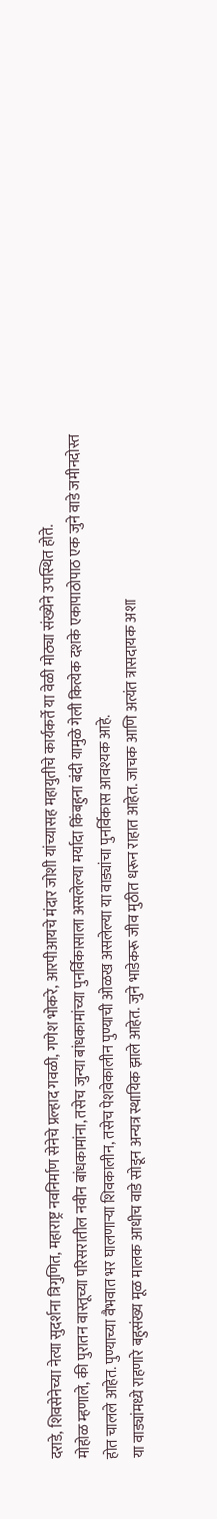दराडे, शिवसेनेच्या नेत्या सुदर्शना त्रिगुणित, महाराष्ट्र नवनिर्माण सेनेचे प्रल्हाद गवळी, गणेश भोकरे, आरपीआयचे मंदार जोशी यांच्यासह महायुतीचे कार्यकर्ते या वेळी मोठ्या संख्येने उपस्थित होते.
मोहोळ म्हणाले, की पुरातन वास्तूच्या परिसरातील नवीन बांधकामांना, तसेच जुन्या बांधकामांच्या पुनर्विकासाला असलेल्या मर्यादा किंबहुना बंदी यामुळे गेली कित्येक दशके एकापाठोपाठ एक जुने वाडे जमीनदोस्त होत चालले आहेत. पुण्याच्या वैभवात भर घालणाऱ्या शिवकालीन, तसेच पेशवेकालीन पुण्याची ओळख असलेल्या या वाड्यांचा पुनर्विकास आवश्यक आहे.
या वाड्यांमध्ये राहणारे बहुसंख्य मूळ मालक आधीच वाडे सोडून अन्यत्र स्थायिक झाले आहेत. जुने भाडेकरू जीव मुठीत धरून राहात आहेत. जाचक आणि अत्यंत त्रासदायक अशा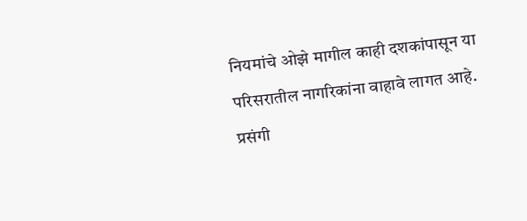नियमांचे ओझे मागील काही दशकांपासून या परिसरातील नागरिकांना वाहावे लागत आहे.
प्रसंगी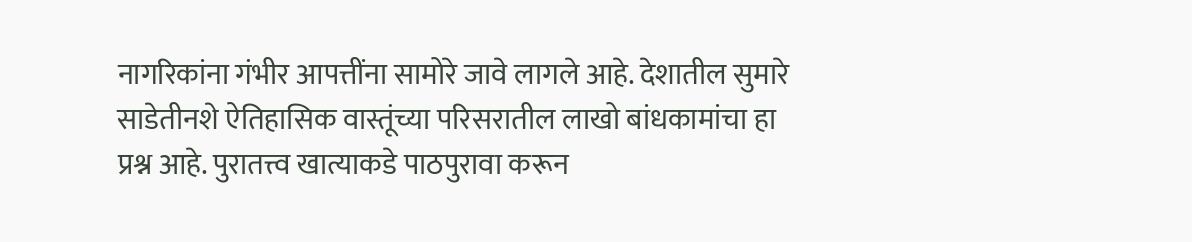नागरिकांना गंभीर आपत्तींना सामोरे जावे लागले आहे. देशातील सुमारे साडेतीनशे ऐतिहासिक वास्तूंच्या परिसरातील लाखो बांधकामांचा हा प्रश्न आहे. पुरातत्त्व खात्याकडे पाठपुरावा करून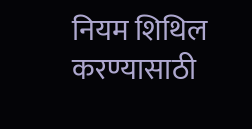नियम शिथिल करण्यासाठी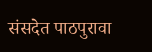संसदेत पाठपुरावा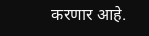करणार आहे.